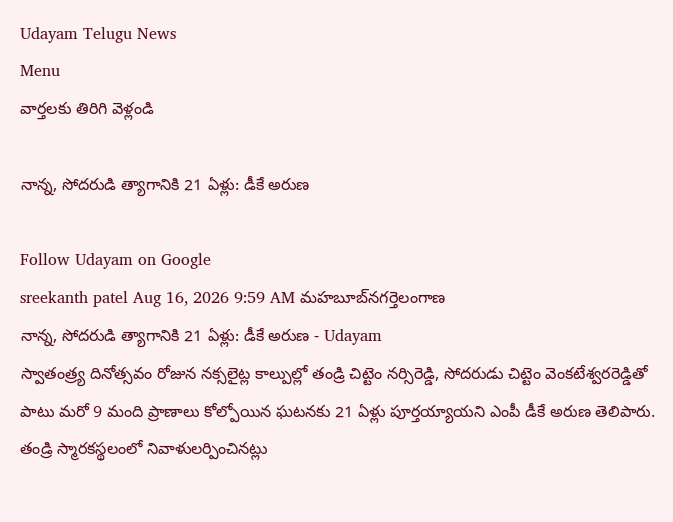Udayam Telugu News
Menu
వార్తలకు తిరిగి వెళ్లండి

నాన్న, సోదరుడి త్యాగానికి 21 ఏళ్లు: డీకే అరుణ

Follow Udayam on Google
sreekanth patel Aug 16, 2026 9:59 AM మహబూబ్‌నగర్తెలంగాణ
నాన్న, సోదరుడి త్యాగానికి 21 ఏళ్లు: డీకే అరుణ - Udayam
స్వాతంత్ర్య దినోత్సవం రోజున నక్సలైట్ల కాల్పుల్లో తండ్రి చిట్టెం నర్సిరెడ్డి, సోదరుడు చిట్టెం వెంకటేశ్వరరెడ్డితో పాటు మరో 9 మంది ప్రాణాలు కోల్పోయిన ఘటనకు 21 ఏళ్లు పూర్తయ్యాయని ఎంపీ డీకే అరుణ తెలిపారు. తండ్రి స్మారకస్థలంలో నివాళులర్పించినట్లు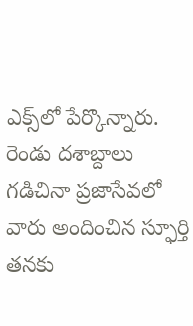ఎక్స్‌లో పేర్కొన్నారు. రెండు దశాబ్దాలు గడిచినా ప్రజాసేవలో వారు అందించిన స్ఫూర్తి తనకు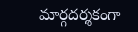మార్గదర్శకంగా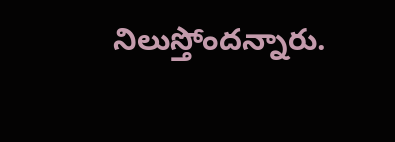నిలుస్తోందన్నారు.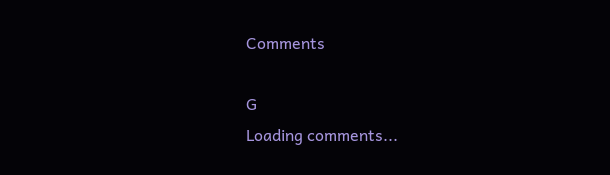Comments

G
Loading comments...